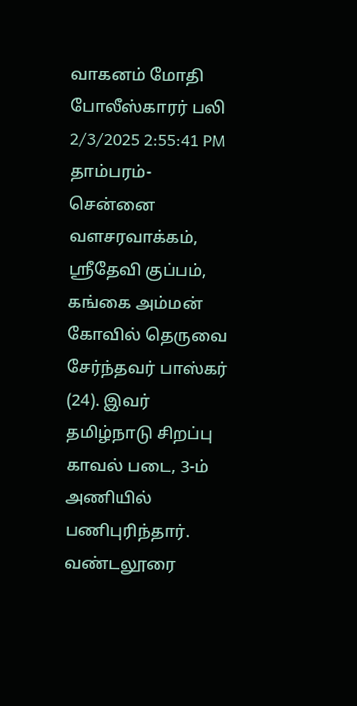வாகனம் மோதி போலீஸ்காரர் பலி
2/3/2025 2:55:41 PM
தாம்பரம்- சென்னை வளசரவாக்கம், ஸ்ரீதேவி குப்பம், கங்கை அம்மன் கோவில் தெருவை சேர்ந்தவர் பாஸ்கர் (24). இவர் தமிழ்நாடு சிறப்பு காவல் படை, 3-ம் அணியில் பணிபுரிந்தார். வண்டலூரை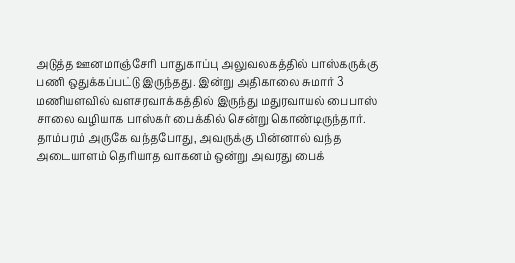அடுத்த ஊனமாஞ்சேரி பாதுகாப்பு அலுவலகத்தில் பாஸ்கருக்கு பணி ஒதுக்கப்பட்டு இருந்தது. இன்று அதிகாலை சுமார் 3 மணியளவில் வளசரவாக்கத்தில் இருந்து மதுரவாயல் பைபாஸ் சாலை வழியாக பாஸ்கர் பைக்கில் சென்று கொண்டிருந்தார். தாம்பரம் அருகே வந்தபோது, அவருக்கு பின்னால் வந்த அடையாளம் தெரியாத வாகனம் ஒன்று அவரது பைக்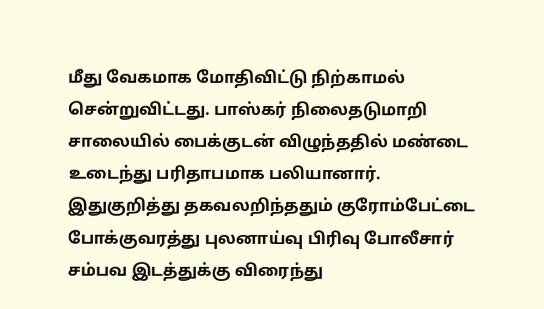மீது வேகமாக மோதிவிட்டு நிற்காமல் சென்றுவிட்டது. பாஸ்கர் நிலைதடுமாறி சாலையில் பைக்குடன் விழுந்ததில் மண்டை உடைந்து பரிதாபமாக பலியானார்.
இதுகுறித்து தகவலறிந்ததும் குரோம்பேட்டை போக்குவரத்து புலனாய்வு பிரிவு போலீசார் சம்பவ இடத்துக்கு விரைந்து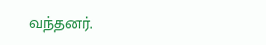வந்தனர்.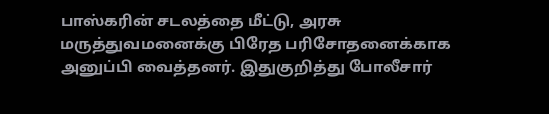பாஸ்கரின் சடலத்தை மீட்டு, அரசு மருத்துவமனைக்கு பிரேத பரிசோதனைக்காக அனுப்பி வைத்தனர். இதுகுறித்து போலீசார்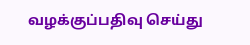வழக்குப்பதிவு செய்து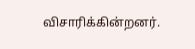விசாரிக்கின்றனர்.